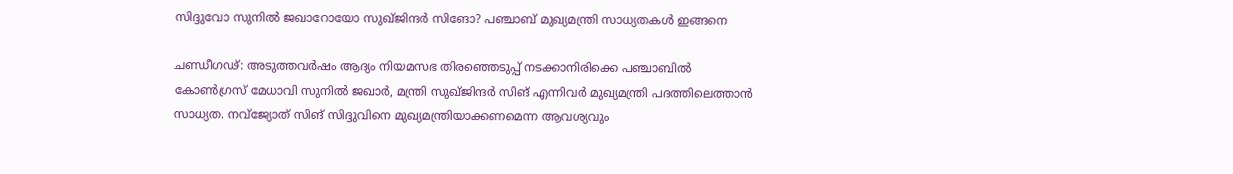സിദ്ദുവോ സുനില്‍ ജഖാറോയോ സുഖ്ജിന്ദര്‍ സിങോ? പഞ്ചാബ് മുഖ്യമന്ത്രി സാധ്യതകള്‍ ഇങ്ങനെ

ചണ്ഡീഗഢ്: അടുത്തവര്‍ഷം ആദ്യം നിയമസഭ തിരഞ്ഞെടുപ്പ് നടക്കാനിരിക്കെ പഞ്ചാബില്‍ കോണ്‍ഗ്രസ് മേധാവി സുനില്‍ ജഖാര്‍, മന്ത്രി സുഖ്ജിന്ദര്‍ സിങ് എന്നിവര്‍ മുഖ്യമന്ത്രി പദത്തിലെത്താന്‍ സാധ്യത. നവ്ജ്യോത് സിങ് സിദ്ദുവിനെ മുഖ്യമന്ത്രിയാക്കണമെന്ന ആവശ്യവും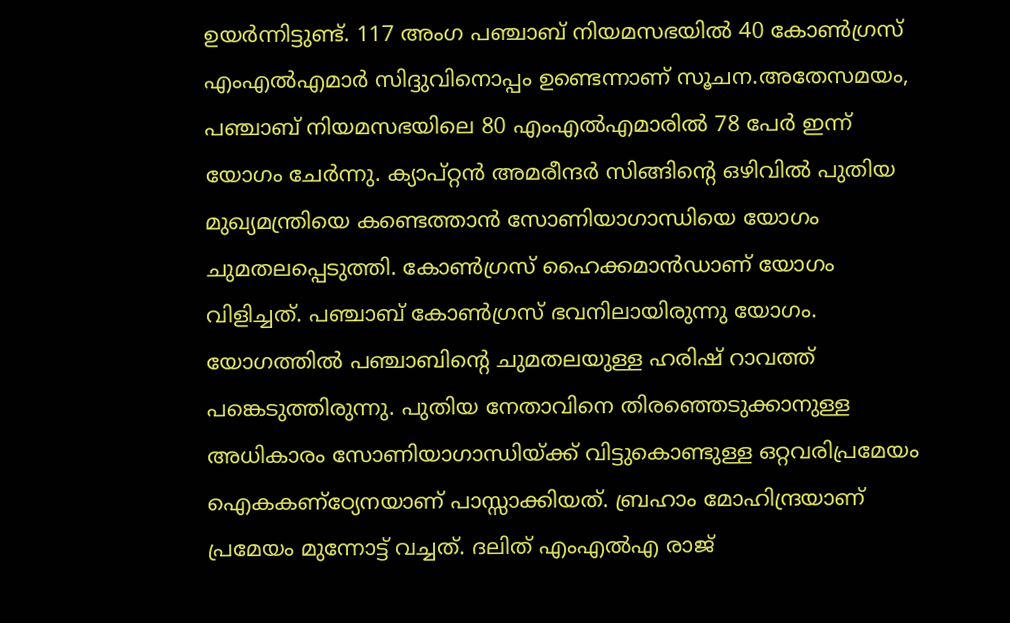ഉയര്‍ന്നിട്ടുണ്ട്. 117 അംഗ പഞ്ചാബ് നിയമസഭയില്‍ 40 കോണ്‍ഗ്രസ് എംഎല്‍എമാര്‍ സിദ്ദുവിനൊപ്പം ഉണ്ടെന്നാണ് സൂചന.അതേസമയം, പഞ്ചാബ് നിയമസഭയിലെ 80 എംഎല്‍എമാരില്‍ 78 പേര്‍ ഇന്ന് യോഗം ചേര്‍ന്നു. ക്യാപ്റ്റന്‍ അമരീന്ദര്‍ സിങ്ങിന്റെ ഒഴിവില്‍ പുതിയ മുഖ്യമന്ത്രിയെ കണ്ടെത്താന്‍ സോണിയാഗാന്ധിയെ യോഗം ചുമതലപ്പെടുത്തി. കോണ്‍ഗ്രസ് ഹൈക്കമാന്‍ഡാണ് യോഗം വിളിച്ചത്. പഞ്ചാബ് കോണ്‍ഗ്രസ് ഭവനിലായിരുന്നു യോഗം. യോഗത്തില്‍ പഞ്ചാബിന്റെ ചുമതലയുള്ള ഹരിഷ് റാവത്ത് പങ്കെടുത്തിരുന്നു. പുതിയ നേതാവിനെ തിരഞ്ഞെടുക്കാനുള്ള അധികാരം സോണിയാഗാന്ധിയ്ക്ക് വിട്ടുകൊണ്ടുള്ള ഒറ്റവരിപ്രമേയം ഐകകണ്ഠ്യേനയാണ് പാസ്സാക്കിയത്. ബ്രഹാം മോഹിന്ദ്രയാണ് പ്രമേയം മുന്നോട്ട് വച്ചത്. ദലിത് എംഎല്‍എ രാജ്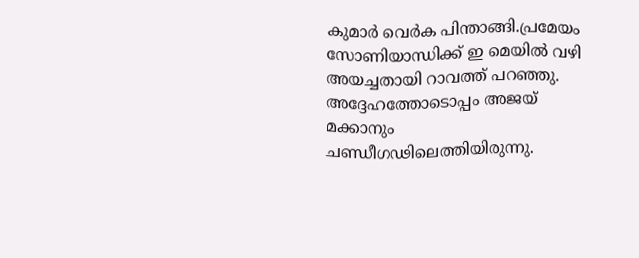കുമാര്‍ വെര്‍ക പിന്താങ്ങി.പ്രമേയം സോണിയാന്ധിക്ക് ഇ മെയില്‍ വഴി അയച്ചതായി റാവത്ത് പറഞ്ഞു. അദ്ദേഹത്തോടൊപ്പം അജയ് മക്കാനും ചണ്ഡീഗഢിലെത്തിയിരുന്നു.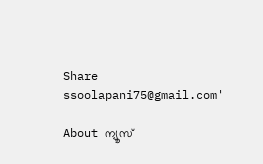Share
ssoolapani75@gmail.com'

About ന്യൂസ്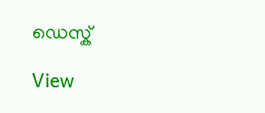ഡെസ്ക്

View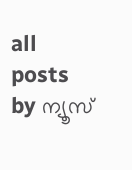all posts by ന്യൂസ്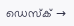ഡെസ്ക് →